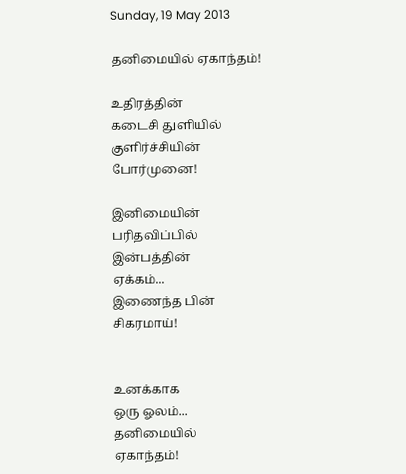Sunday, 19 May 2013

தனிமையில் ஏகாந்தம்!

உதிரத்தின்
கடைசி துளியில்
குளிர்ச்சியின்
போர்முனை!

இனிமையின்
பரிதவிப்பில்
இன்பத்தின்
ஏக்கம்...
இணைந்த பின்
சிகரமாய்!


உனக்காக
ஒரு ஓலம்...
தனிமையில்
ஏகாந்தம்!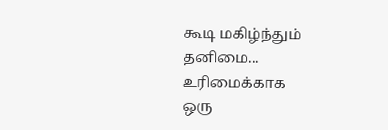கூடி மகிழ்ந்தும்
தனிமை...
உரிமைக்காக
ஒரு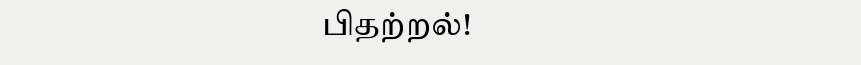பிதற்றல்!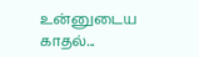உன்னுடைய
காதல்...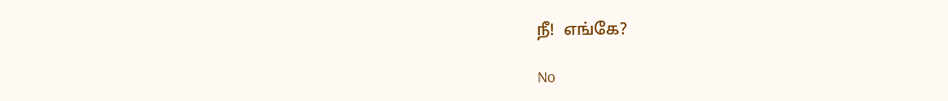நீ!  எங்கே?

No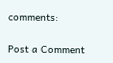comments:

Post a Comment